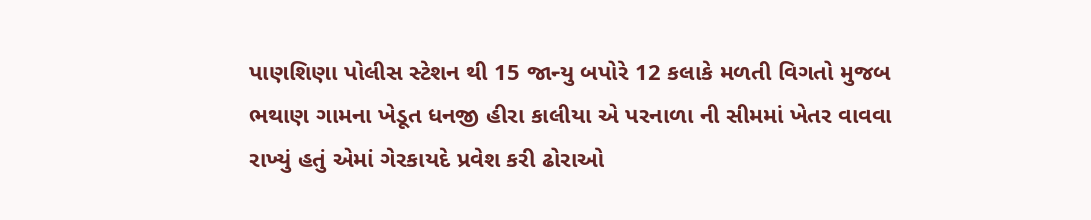પાણશિણા પોલીસ સ્ટેશન થી 15 જાન્યુ બપોરે 12 કલાકે મળતી વિગતો મુજબ ભથાણ ગામના ખેડૂત ધનજી હીરા કાલીયા એ પરનાળા ની સીમમાં ખેતર વાવવા રાખ્યું હતું એમાં ગેરકાયદે પ્રવેશ કરી ઢોરાઓ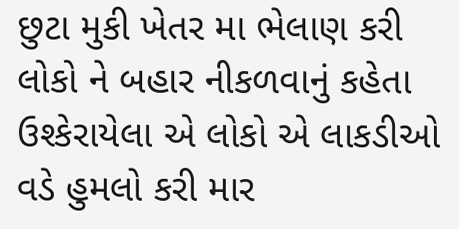છુટા મુકી ખેતર મા ભેલાણ કરી લોકો ને બહાર નીકળવાનું કહેતા ઉશ્કેરાયેલા એ લોકો એ લાકડીઓ વડે હુમલો કરી માર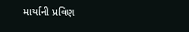માર્યાની પ્રવિણ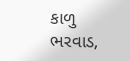કાળુ ભરવાડ,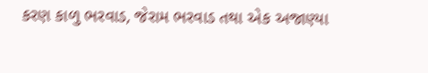કરણ કાળુ ભરવાડ, જેરામ ભરવાડ તથા એક અજાણ્યા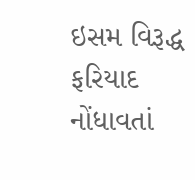ઇસમ વિરૂદ્ધ ફરિયાદ નોંધાવતાં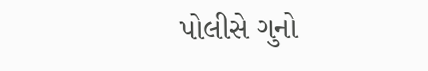પોલીસે ગુનો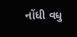નોંધી વધુ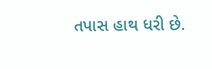તપાસ હાથ ધરી છે.